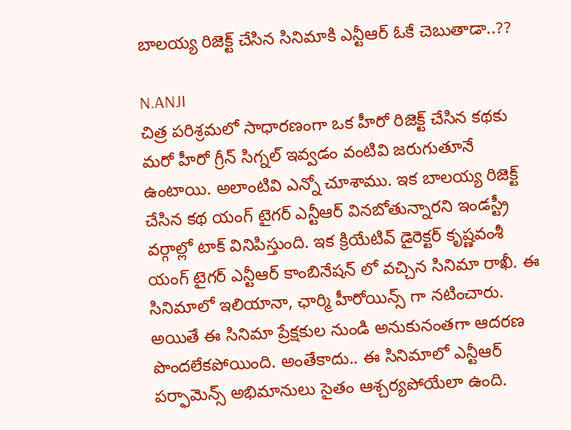బాలయ్య రిజెక్ట్ చేసిన సినిమాకి ఎన్టీఆర్ ఓకే చెబుతాడా..??

N.ANJI
చిత్ర పరిశ్రమలో సాధారణంగా ఒక హీరో రిజెక్ట్ చేసిన కథకు మరో హీరో గ్రీన్ సిగ్నల్ ఇవ్వడం వంటివి జరుగుతూనే ఉంటాయి. అలాంటివి ఎన్నో చూశాము. ఇక బాలయ్య రిజెక్ట్ చేసిన కథ యంగ్ టైగర్ ఎన్టీఆర్ వినబోతున్నారని ఇండస్ట్రీ వర్గాల్లో టాక్ వినిపిస్తుంది. ఇక క్రియేటివ్ డైరెక్టర్ కృష్ణవంశీ యంగ్ టైగర్ ఎన్టీఆర్ కాంబినేషన్ లో వచ్చిన సినిమా రాఖీ. ఈ సినిమాలో ఇలియానా, ఛార్మి హీరోయిన్స్ గా నటించారు. అయితే ఈ సినిమా ప్రేక్షకుల నుండి అనుకునంతగా ఆదరణ పొందలేకపోయింది. అంతేకాదు.. ఈ సినిమాలో ఎన్టీఆర్ పర్ఫామెన్స్ అభిమానులు సైతం ఆశ్చర్యపోయేలా ఉంది.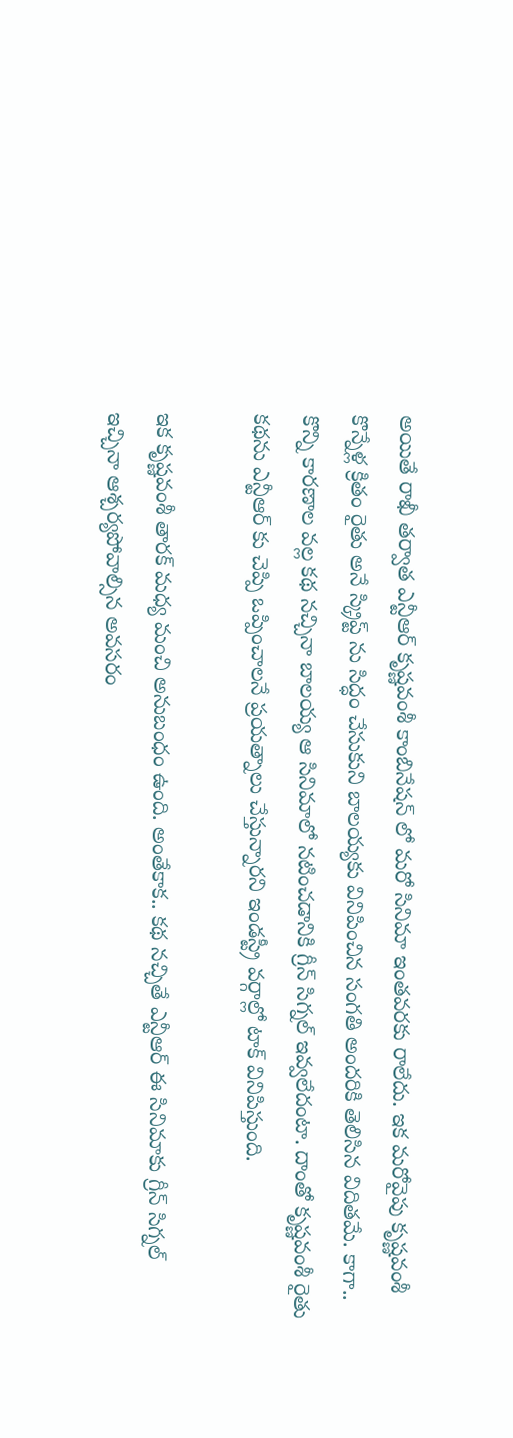అయితే రాఖీ తర్వాత ఎన్టీఆర్ కృష్ణవంశీ కాంబినేషన్ లో మరో సినిమా ఇంతవరకు రాలేదు. ఇక మరోవైపు కృష్ణవంశీ కొన్నేళ్ల క్రితం రైతు అనే స్క్రిప్ట్ ను సిద్ధం చేసుకుని బాలయ్యకు వినిపించిన సంగతి అందరికి తెలిసిన విదితమే. కాగా.. కొన్ని కారణాల వల్ల కథ నచ్చినా బాలయ్య ఆ సినిమాలో నటించడానికి గ్రీన్ సిగ్నల్ ఇవ్వలేదంటా. దాంతో కృష్ణవంశీ రైతు కథను ఎన్టీఆర్ కు చెప్పి ఒప్పించాలనే ప్రయత్నాలు చేస్తున్నారని ఇండస్ట్రీ వర్గాల్లో టాక్ వినిపిస్తుంది.

ఇక కృష్ణవంశీ తారక్ మధ్య మంచి అనుబంధం ఉంది. అంతేకాక.. కథ నచ్చితే ఎన్టీఆర్ ఈ సినిమాకు గ్రీన్ సిగ్నల్ ఇచ్చినా ఆశ్చర్యపోవాల్సిన అవసరం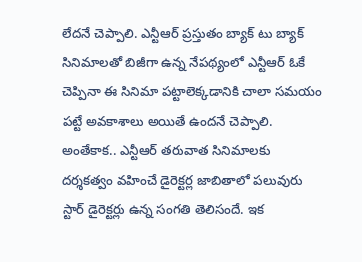లేదనే చెప్పాలి. ఎన్టీఆర్ ప్రస్తుతం బ్యాక్ టు బ్యాక్ సినిమాలతో బిజీగా ఉన్న నేపథ్యంలో ఎన్టీఆర్ ఓకే చెప్పినా ఈ సినిమా పట్టాలెక్కడానికి చాలా సమయం పట్టే అవకాశాలు అయితే ఉందనే చెప్పాలి. అంతేకాక.. ఎన్టీఆర్ తరువాత సినిమాలకు దర్శకత్వం వహించే డైరెక్టర్ల జాబితాలో పలువురు స్టార్ డైరెక్టర్లు ఉన్న సంగతి తెలిసందే. ఇక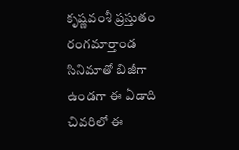కృష్ణవంశీ ప్రస్తుతం రంగమార్తాండ సినిమాతో బిజీగా ఉండగా ఈ ఏడాది చివరిలో ఈ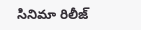సినిమా రిలీజ్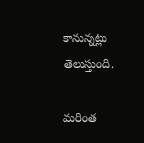కానున్నట్లు తెలుస్తుంది.

మరింత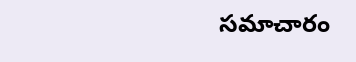సమాచారం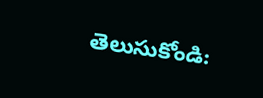తెలుసుకోండి: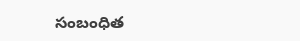సంబంధిత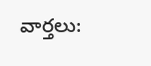వార్తలు: